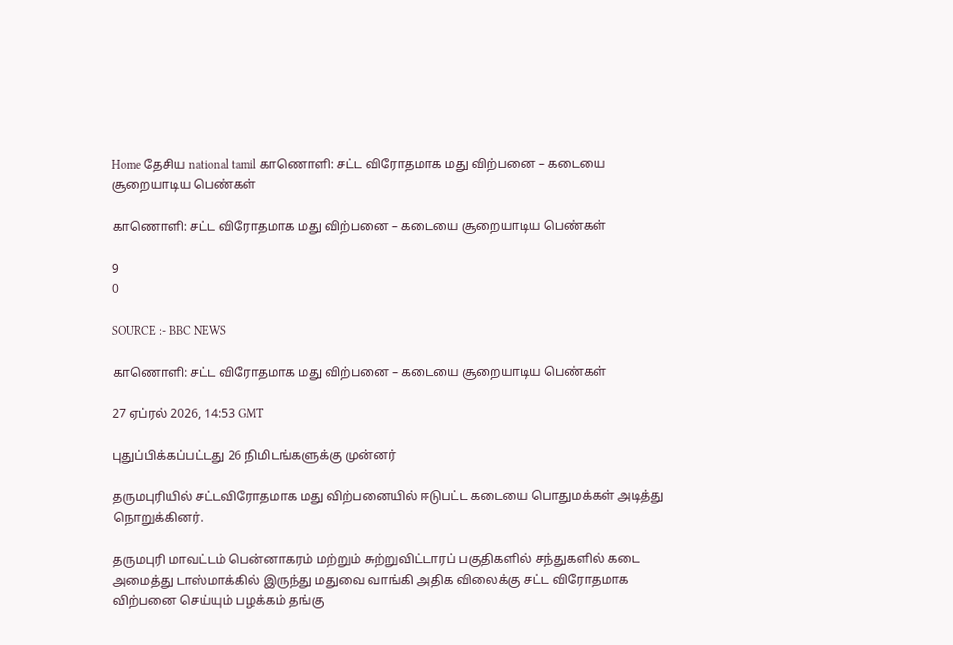Home தேசிய national tamil காணொளி: சட்ட விரோதமாக மது விற்பனை – கடையை சூறையாடிய பெண்கள்

காணொளி: சட்ட விரோதமாக மது விற்பனை – கடையை சூறையாடிய பெண்கள்

9
0

SOURCE :- BBC NEWS

காணொளி: சட்ட விரோதமாக மது விற்பனை – கடையை சூறையாடிய பெண்கள்

27 ஏப்ரல் 2026, 14:53 GMT

புதுப்பிக்கப்பட்டது 26 நிமிடங்களுக்கு முன்னர்

தருமபுரியில் சட்டவிரோதமாக மது விற்பனையில் ஈடுபட்ட கடையை பொதுமக்கள் அடித்து நொறுக்கினர்.

தருமபுரி மாவட்டம் பென்னாகரம் மற்றும் சுற்றுவிட்டாரப் பகுதிகளில் சந்துகளில் கடை அமைத்து டாஸ்மாக்கில் இருந்து மதுவை வாங்கி அதிக விலைக்கு சட்ட விரோதமாக விற்பனை செய்யும் பழக்கம் தங்கு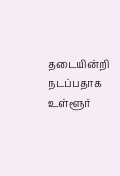தடையின்றி நடப்பதாக உள்ளூர்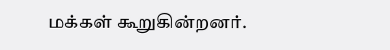மக்கள் கூறுகின்றனர்.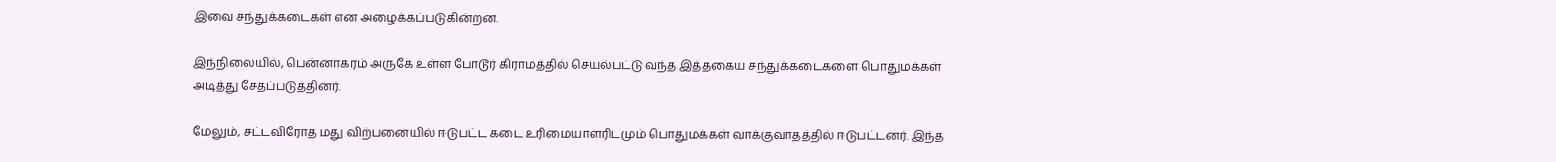இவை சந்துக்கடைகள் என அழைக்கப்படுகின்றன.

இந்நிலையில், பென்னாகரம் அருகே உள்ள போடூர் கிராமத்தில் செயல்பட்டு வந்த இத்தகைய சந்துக்கடைகளை பொதுமக்கள் அடித்து சேதப்படுத்தினர்.

மேலும், சட்டவிரோத மது விற்பனையில் ஈடுபட்ட கடை உரிமையாளரிடமும் பொதுமக்கள் வாக்குவாதத்தில் ஈடுபட்டனர். இந்த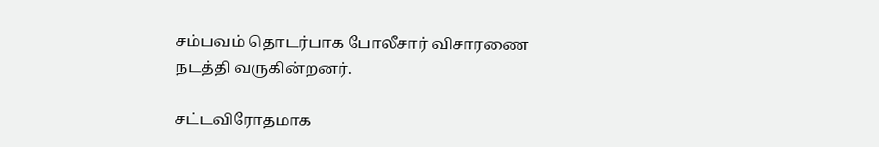சம்பவம் தொடர்பாக போலீசார் விசாரணை நடத்தி வருகின்றனர்.

சட்டவிரோதமாக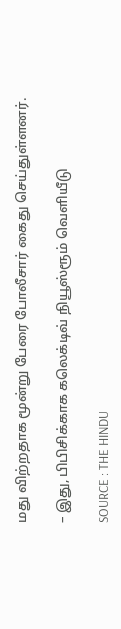மது விற்றதாக மூன்று பேரை போலீசார் கைது செய்துள்ளனர்.

– இது, பிபிசிக்காக கலெக்டிவ் நியூஸ்ரூம் வெளியீடு

SOURCE : THE HINDU